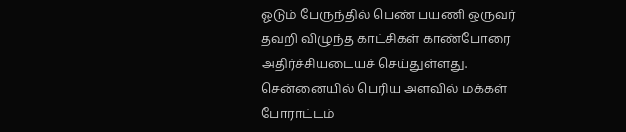ஓடும் பேருந்தில் பெண் பயணி ஒருவர் தவறி விழுந்த காட்சிகள் காண்போரை அதிர்ச்சியடையச் செய்துள்ளது.
சென்னையில் பெரிய அளவில் மக்கள் போராட்டம்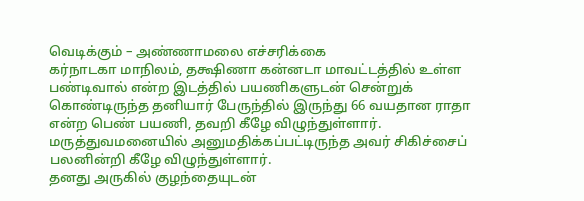வெடிக்கும் – அண்ணாமலை எச்சரிக்கை
கர்நாடகா மாநிலம், தக்ஷிணா கன்னடா மாவட்டத்தில் உள்ள பண்டிவால் என்ற இடத்தில் பயணிகளுடன் சென்றுக் கொண்டிருந்த தனியார் பேருந்தில் இருந்து 66 வயதான ராதா என்ற பெண் பயணி, தவறி கீழே விழுந்துள்ளார். மருத்துவமனையில் அனுமதிக்கப்பட்டிருந்த அவர் சிகிச்சைப் பலனின்றி கீழே விழுந்துள்ளார்.
தனது அருகில் குழந்தையுடன்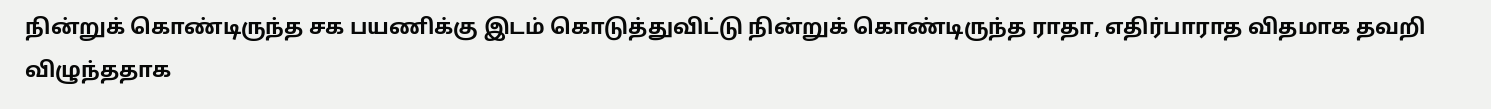நின்றுக் கொண்டிருந்த சக பயணிக்கு இடம் கொடுத்துவிட்டு நின்றுக் கொண்டிருந்த ராதா, எதிர்பாராத விதமாக தவறி விழுந்ததாக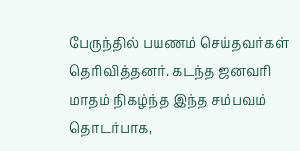பேருந்தில் பயணம் செய்தவர்கள் தெரிவித்தனர். கடந்த ஜனவரி மாதம் நிகழ்ந்த இந்த சம்பவம் தொடர்பாக,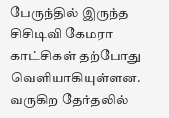பேருந்தில் இருந்த சிசிடிவி கேமரா காட்சிகள் தற்போது வெளியாகியுள்ளன.
வருகிற தேர்தலில்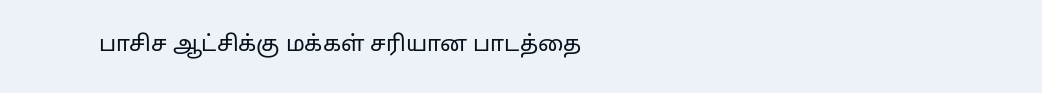பாசிச ஆட்சிக்கு மக்கள் சரியான பாடத்தை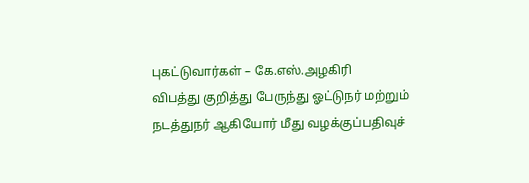புகட்டுவார்கள் – கே.எஸ்.அழகிரி
விபத்து குறித்து பேருந்து ஓட்டுநர் மற்றும் நடத்துநர் ஆகியோர் மீது வழக்குப்பதிவுச்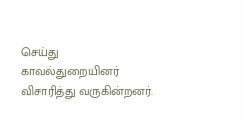செய்து காவல்துறையினர் விசாரித்து வருகின்றனர்.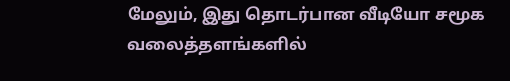மேலும், இது தொடர்பான வீடியோ சமூக வலைத்தளங்களில்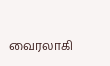வைரலாகி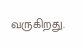வருகிறது.